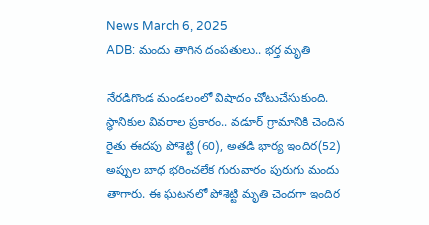News March 6, 2025
ADB: మందు తాగిన దంపతులు.. భర్త మృతి

నేరడిగొండ మండలంలో విషాదం చోటుచేసుకుంది. స్థానికుల వివరాల ప్రకారం.. వడూర్ గ్రామానికి చెందిన రైతు ఈదపు పోశెట్టి (60), అతడి భార్య ఇందిర(52) అప్పుల బాధ భరించలేక గురువారం పురుగు మందు తాగారు. ఈ ఘటనలో పోశెట్టి మృతి చెందగా ఇందిర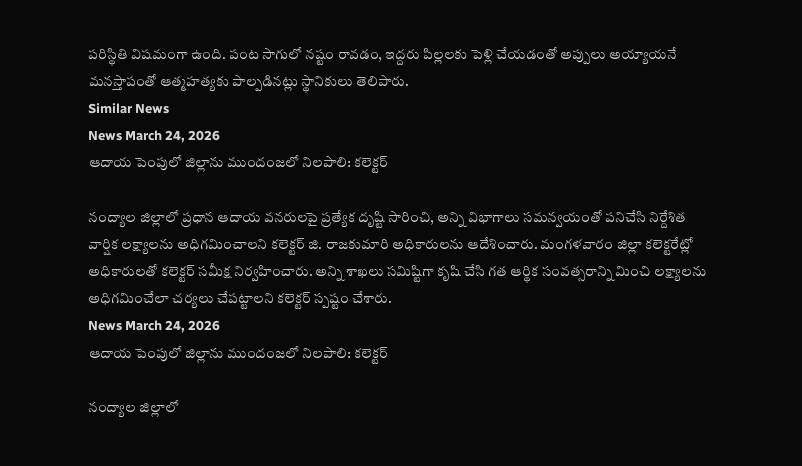పరిస్థితి విషమంగా ఉంది. పంట సాగులో నష్టం రావడం, ఇద్దరు పిల్లలకు పెళ్లి చేయడంతో అప్పులు అయ్యాయనే మనస్తాపంతో ఆత్మహత్యకు పాల్పడినట్లు స్థానికులు తెలిపారు.
Similar News
News March 24, 2026
ఆదాయ పెంపులో జిల్లాను ముందంజలో నిలపాలి: కలెక్టర్

నంద్యాల జిల్లాలో ప్రధాన ఆదాయ వనరులపై ప్రత్యేక దృష్టి సారించి, అన్ని విభాగాలు సమన్వయంతో పనిచేసి నిర్దేశిత వార్షిక లక్ష్యాలను అధిగమించాలని కలెక్టర్ జి. రాజకుమారి అధికారులను ఆదేశించారు. మంగళవారం జిల్లా కలెక్టరేట్లో అధికారులతో కలెక్టర్ సమీక్ష నిర్వహించారు. అన్ని శాఖలు సమిష్టిగా కృషి చేసి గత ఆర్థిక సంవత్సరాన్ని మించి లక్ష్యాలను అధిగమించేలా చర్యలు చేపట్టాలని కలెక్టర్ స్పష్టం చేశారు.
News March 24, 2026
ఆదాయ పెంపులో జిల్లాను ముందంజలో నిలపాలి: కలెక్టర్

నంద్యాల జిల్లాలో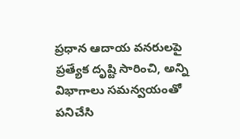ప్రధాన ఆదాయ వనరులపై ప్రత్యేక దృష్టి సారించి, అన్ని విభాగాలు సమన్వయంతో పనిచేసి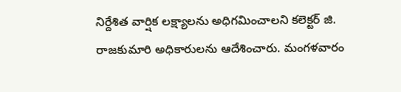నిర్దేశిత వార్షిక లక్ష్యాలను అధిగమించాలని కలెక్టర్ జి. రాజకుమారి అధికారులను ఆదేశించారు. మంగళవారం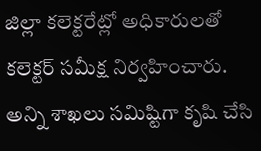జిల్లా కలెక్టరేట్లో అధికారులతో కలెక్టర్ సమీక్ష నిర్వహించారు. అన్ని శాఖలు సమిష్టిగా కృషి చేసి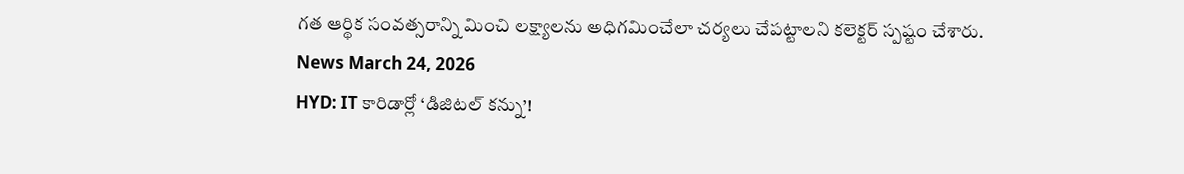గత ఆర్థిక సంవత్సరాన్ని మించి లక్ష్యాలను అధిగమించేలా చర్యలు చేపట్టాలని కలెక్టర్ స్పష్టం చేశారు.
News March 24, 2026
HYD: IT కారిడార్లో ‘డిజిటల్ కన్ను’!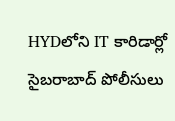HYDలోని IT కారిడార్లో సైబరాబాద్ పోలీసులు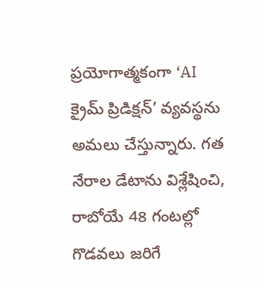ప్రయోగాత్మకంగా ‘AI క్రైమ్ ప్రిడిక్షన్’ వ్యవస్థను అమలు చేస్తున్నారు. గత నేరాల డేటాను విశ్లేషించి, రాబోయే 48 గంటల్లో గొడవలు జరిగే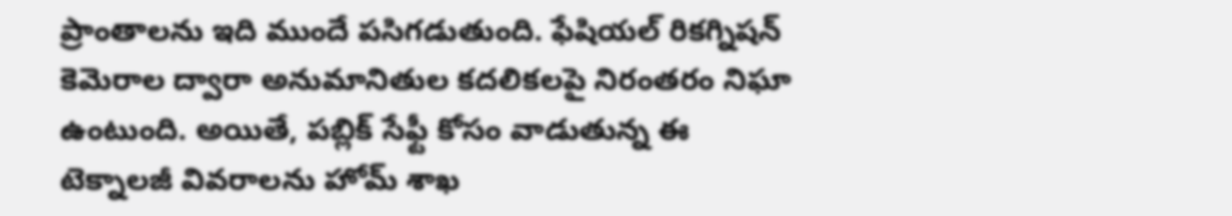ప్రాంతాలను ఇది ముందే పసిగడుతుంది. ఫేషియల్ రికగ్నిషన్ కెమెరాల ద్వారా అనుమానితుల కదలికలపై నిరంతరం నిఘా ఉంటుంది. అయితే, పబ్లిక్ సేఫ్టీ కోసం వాడుతున్న ఈ టెక్నాలజీ వివరాలను హోమ్ శాఖ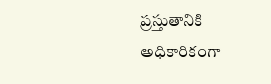ప్రస్తుతానికి అధికారికంగా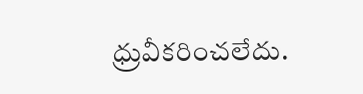ధ్రువీకరించలేదు.